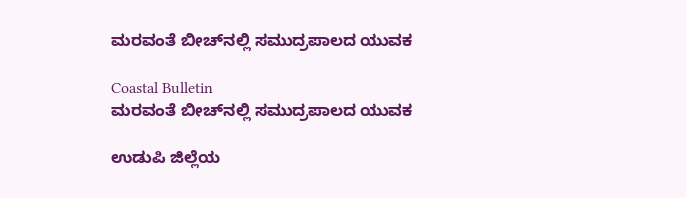ಮರವಂತೆ ಬೀಚ್‌ನಲ್ಲಿ ಸಮುದ್ರಪಾಲದ ಯುವಕ

Coastal Bulletin
ಮರವಂತೆ ಬೀಚ್‌ನಲ್ಲಿ ಸಮುದ್ರಪಾಲದ ಯುವಕ

ಉಡುಪಿ ಜಿಲ್ಲೆಯ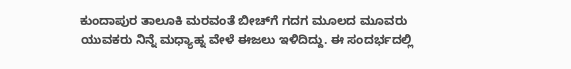ಕುಂದಾಪುರ ತಾಲೂಕಿ ಮರವಂತೆ ಬೀಚ್‌ಗೆ ಗದಗ ಮೂಲದ ಮೂವರು ಯುವಕರು ನಿನ್ನೆ ಮಧ್ಯಾಹ್ನ ವೇಳೆ ಈಜಲು ಇಳಿದಿದ್ದು. ಈ ಸಂದರ್ಭದಲ್ಲಿ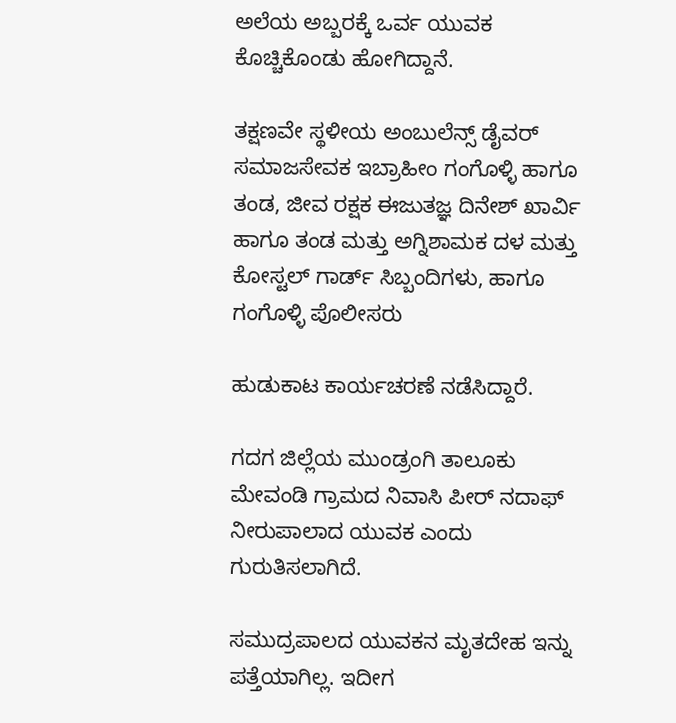ಅಲೆಯ ಅಬ್ಬರಕ್ಕೆ ಒರ್ವ ಯುವಕ ಕೊಚ್ಚಿಕೊಂಡು ಹೋಗಿದ್ದಾನೆ.

ತಕ್ಷಣವೇ ಸ್ಥಳೀಯ ಅಂಬುಲೆನ್ಸ್ ಡೈವರ್ ಸಮಾಜಸೇವಕ ಇಬ್ರಾಹೀಂ ಗಂಗೊಳ್ಳಿ ಹಾಗೂ ತಂಡ, ಜೀವ ರಕ್ಷಕ ಈಜುತಜ್ಞ ದಿನೇಶ್ ಖಾರ್ವಿ ಹಾಗೂ ತಂಡ ಮತ್ತು ಅಗ್ನಿಶಾಮಕ ದಳ ಮತ್ತು ಕೋಸ್ಟಲ್ ಗಾರ್ಡ್ ಸಿಬ್ಬಂದಿಗಳು, ಹಾಗೂ ಗಂಗೊಳ್ಳಿ ಪೊಲೀಸರು

ಹುಡುಕಾಟ ಕಾರ್ಯಚರಣೆ ನಡೆಸಿದ್ದಾರೆ.

ಗದಗ ಜಿಲ್ಲೆಯ ಮುಂಡ್ರಂಗಿ ತಾಲೂಕು ಮೇವಂಡಿ ಗ್ರಾಮದ ನಿವಾಸಿ ಪೀರ್ ನದಾಫ್ ನೀರುಪಾಲಾದ ಯುವಕ ಎಂದು ಗುರುತಿಸಲಾಗಿದೆ.

ಸಮುದ್ರಪಾಲದ ಯುವಕನ ಮೃತದೇಹ ಇನ್ನು ಪತ್ತೆಯಾಗಿಲ್ಲ. ಇದೀಗ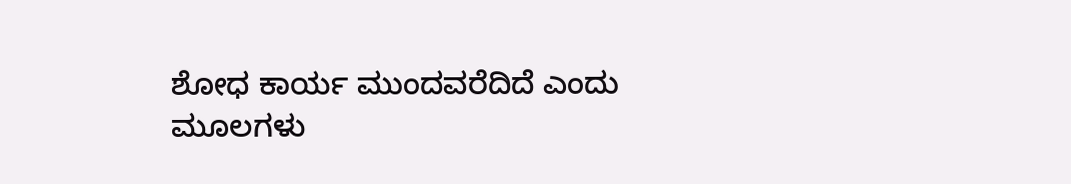ಶೋಧ ಕಾರ್ಯ ಮುಂದವರೆದಿದೆ ಎಂದು ಮೂಲಗಳು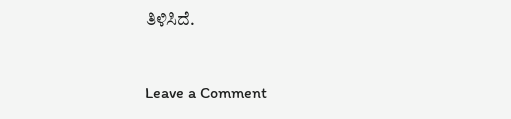ತಿಳಿಸಿದೆ.


Leave a Comment